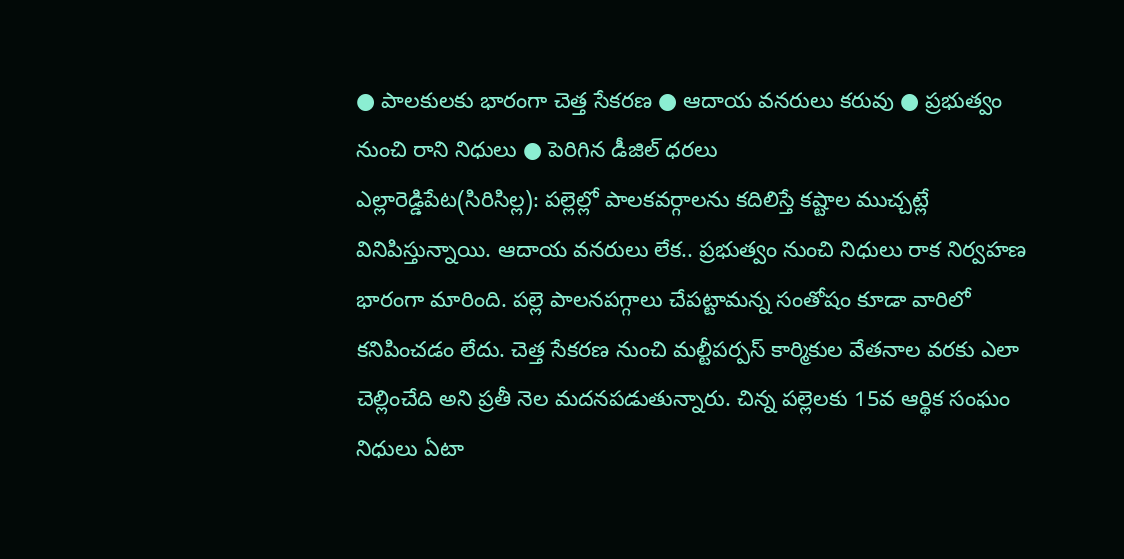● పాలకులకు భారంగా చెత్త సేకరణ ● ఆదాయ వనరులు కరువు ● ప్రభుత్వం నుంచి రాని నిధులు ● పెరిగిన డీజిల్ ధరలు
ఎల్లారెడ్డిపేట(సిరిసిల్ల): పల్లెల్లో పాలకవర్గాలను కదిలిస్తే కష్టాల ముచ్చట్లే వినిపిస్తున్నాయి. ఆదాయ వనరులు లేక.. ప్రభుత్వం నుంచి నిధులు రాక నిర్వహణ భారంగా మారింది. పల్లె పాలనపగ్గాలు చేపట్టామన్న సంతోషం కూడా వారిలో కనిపించడం లేదు. చెత్త సేకరణ నుంచి మల్టీపర్పస్ కార్మికుల వేతనాల వరకు ఎలా చెల్లించేది అని ప్రతీ నెల మదనపడుతున్నారు. చిన్న పల్లెలకు 15వ ఆర్థిక సంఘం నిధులు ఏటా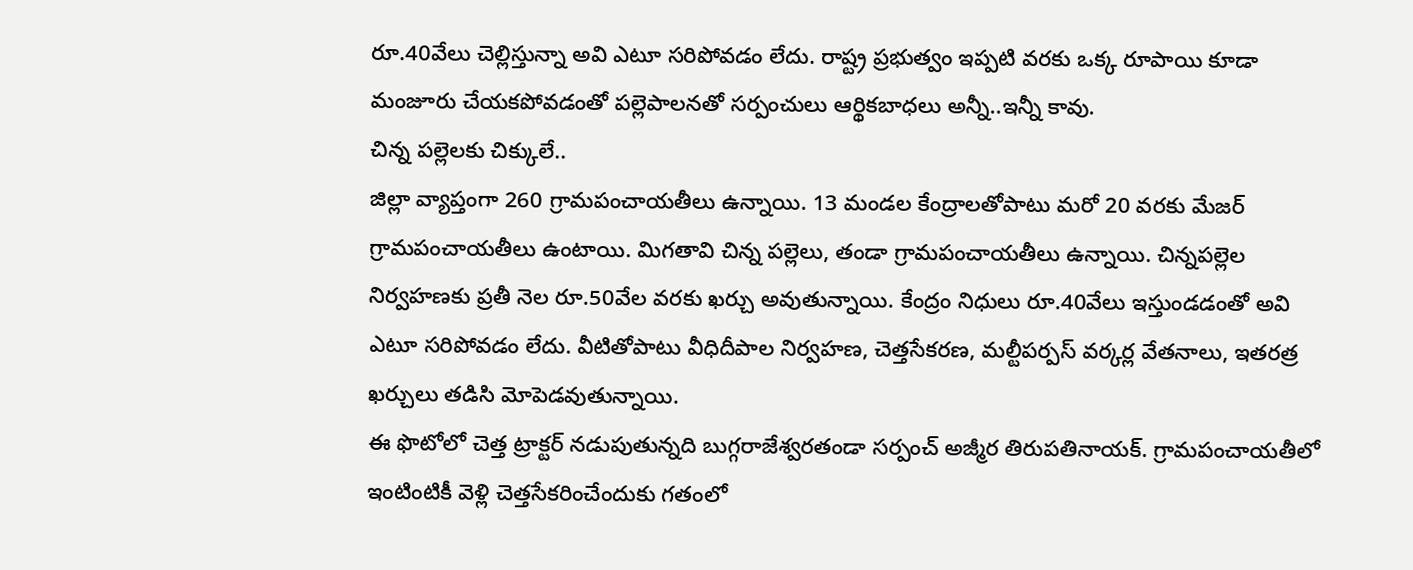రూ.40వేలు చెల్లిస్తున్నా అవి ఎటూ సరిపోవడం లేదు. రాష్ట్ర ప్రభుత్వం ఇప్పటి వరకు ఒక్క రూపాయి కూడా మంజూరు చేయకపోవడంతో పల్లెపాలనతో సర్పంచులు ఆర్థికబాధలు అన్నీ..ఇన్నీ కావు.
చిన్న పల్లెలకు చిక్కులే..
జిల్లా వ్యాప్తంగా 260 గ్రామపంచాయతీలు ఉన్నాయి. 13 మండల కేంద్రాలతోపాటు మరో 20 వరకు మేజర్ గ్రామపంచాయతీలు ఉంటాయి. మిగతావి చిన్న పల్లెలు, తండా గ్రామపంచాయతీలు ఉన్నాయి. చిన్నపల్లెల నిర్వహణకు ప్రతీ నెల రూ.50వేల వరకు ఖర్చు అవుతున్నాయి. కేంద్రం నిధులు రూ.40వేలు ఇస్తుండడంతో అవి ఎటూ సరిపోవడం లేదు. వీటితోపాటు వీధిదీపాల నిర్వహణ, చెత్తసేకరణ, మల్టీపర్పస్ వర్కర్ల వేతనాలు, ఇతరత్ర ఖర్చులు తడిసి మోపెడవుతున్నాయి.
ఈ ఫొటోలో చెత్త ట్రాక్టర్ నడుపుతున్నది బుగ్గరాజేశ్వరతండా సర్పంచ్ అజ్మీర తిరుపతినాయక్. గ్రామపంచాయతీలో ఇంటింటికీ వెళ్లి చెత్తసేకరించేందుకు గతంలో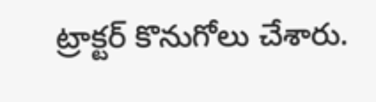ట్రాక్టర్ కొనుగోలు చేశారు.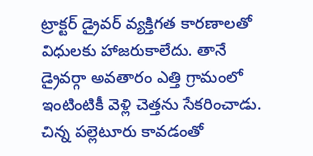ట్రాక్టర్ డ్రైవర్ వ్యక్తిగత కారణాలతో విధులకు హాజరుకాలేదు. తానే డ్రైవర్గా అవతారం ఎత్తి గ్రామంలో ఇంటింటికీ వెళ్లి చెత్తను సేకరించాడు. చిన్న పల్లెటూరు కావడంతో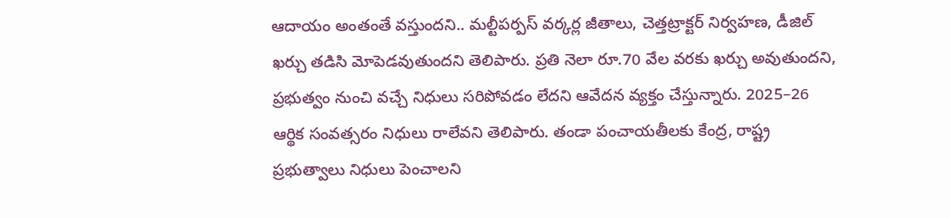ఆదాయం అంతంతే వస్తుందని.. మల్టీపర్పస్ వర్కర్ల జీతాలు, చెత్తట్రాక్టర్ నిర్వహణ, డీజిల్ ఖర్చు తడిసి మోపెడవుతుందని తెలిపారు. ప్రతి నెలా రూ.70 వేల వరకు ఖర్చు అవుతుందని, ప్రభుత్వం నుంచి వచ్చే నిధులు సరిపోవడం లేదని ఆవేదన వ్యక్తం చేస్తున్నారు. 2025–26 ఆర్థిక సంవత్సరం నిధులు రాలేవని తెలిపారు. తండా పంచాయతీలకు కేంద్ర, రాష్ట్ర ప్రభుత్వాలు నిధులు పెంచాలని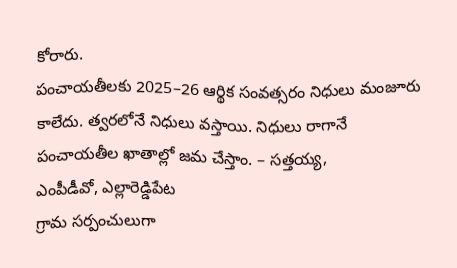కోరారు.
పంచాయతీలకు 2025–26 ఆర్థిక సంవత్సరం నిధులు మంజూరు కాలేదు. త్వరలోనే నిధులు వస్తాయి. నిధులు రాగానే పంచాయతీల ఖాతాల్లో జమ చేస్తాం. – సత్తయ్య,
ఎంపీడీవో, ఎల్లారెడ్డిపేట
గ్రామ సర్పంచులుగా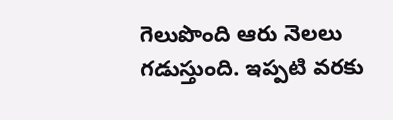గెలుపొంది ఆరు నెలలు గడుస్తుంది. ఇప్పటి వరకు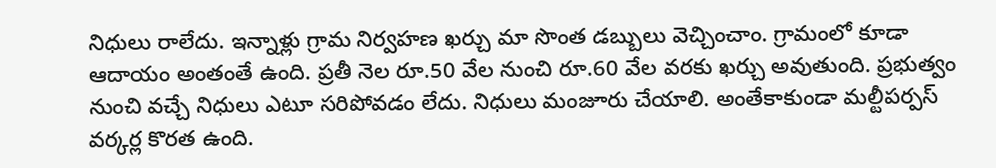నిధులు రాలేదు. ఇన్నాళ్లు గ్రామ నిర్వహణ ఖర్చు మా సొంత డబ్బులు వెచ్చించాం. గ్రామంలో కూడా ఆదాయం అంతంతే ఉంది. ప్రతీ నెల రూ.50 వేల నుంచి రూ.60 వేల వరకు ఖర్చు అవుతుంది. ప్రభుత్వం నుంచి వచ్చే నిధులు ఎటూ సరిపోవడం లేదు. నిధులు మంజూరు చేయాలి. అంతేకాకుండా మల్టీపర్పస్ వర్కర్ల కొరత ఉంది.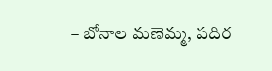– బోనాల మణెమ్మ, పదిర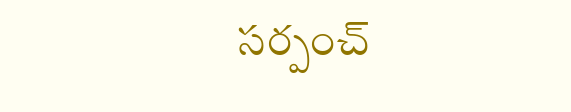సర్పంచ్